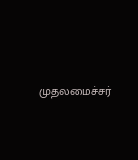முதலமைச்சர்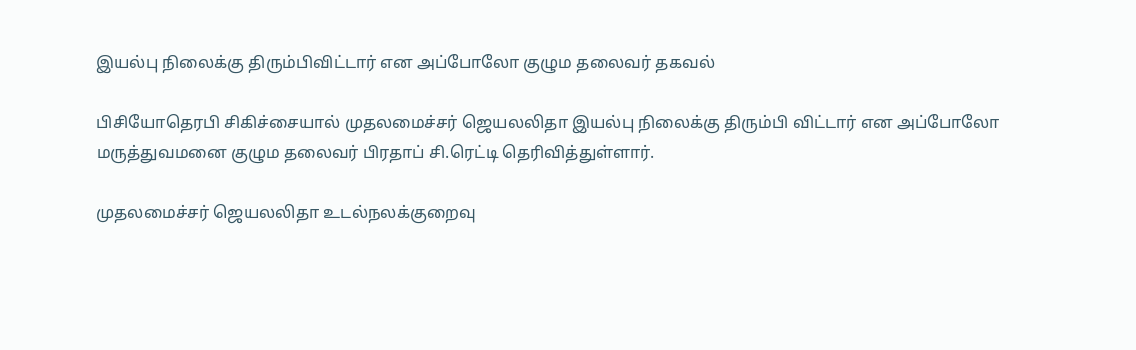இயல்பு நிலைக்கு திரும்பிவிட்டார் என அப்போலோ குழும தலைவர் தகவல்

பிசியோதெரபி சிகிச்சையால் முதலமைச்சர் ஜெயலலிதா இயல்பு நிலைக்கு திரும்பி விட்டார் என அப்போலோ மருத்துவமனை குழும தலைவர் பிரதாப் சி.ரெட்டி தெரிவித்துள்ளார்.

முதலமைச்சர் ஜெயலலிதா உடல்நலக்குறைவு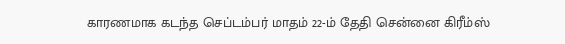காரணமாக கடந்த செப்டம்பர் மாதம் 22-ம் தேதி சென்னை கிரீம்ஸ்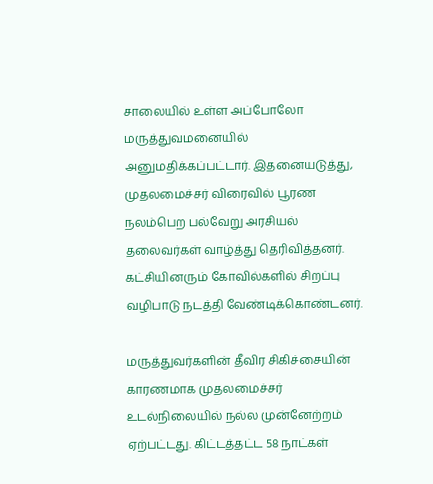சாலையில் உள்ள அப்போலோ மருத்துவமனையில் அனுமதிக்கப்பட்டார். இதனையடுத்து, முதலமைச்சர் விரைவில் பூரண நலம்பெற பல்வேறு அரசியல் தலைவர்கள் வாழ்த்து தெரிவித்தனர். கட்சியினரும் கோவில்களில் சிறப்பு வழிபாடு நடத்தி வேண்டிக்கொண்டனர்.

மருத்துவர்களின் தீவிர சிகிச்சையின் காரணமாக முதலமைச்சர் உடல்நிலையில் நல்ல முன்னேற்றம் ஏற்பட்டது. கிட்டத்தட்ட 58 நாட்கள்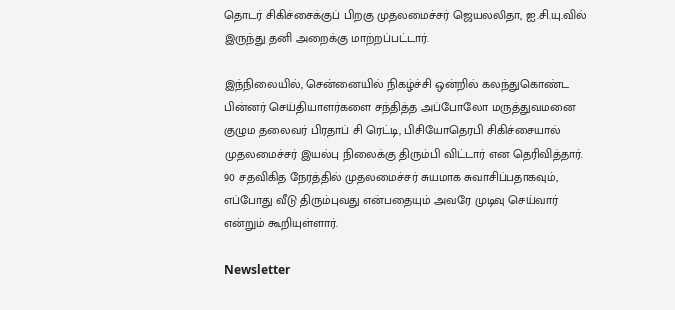தொடர் சிகிச்சைக்குப் பிறகு முதலமைச்சர் ஜெயலலிதா, ஐ.சி.யு.வில் இருந்து தனி அறைக்கு மாற்றப்பட்டார்.

இந்நிலையில், சென்னையில் நிகழ்ச்சி ஒன்றில் கலந்துகொண்ட பின்னர் செய்தியாளர்களை சந்தித்த அப்போலோ மருத்துவமனை குழும தலைவர் பிரதாப் சி ரெட்டி, பிசியோதெரபி சிகிச்சையால் முதலமைச்சர் இயல்பு நிலைக்கு திரும்பி விட்டார் என தெரிவித்தார். 90 சதவிகித நேரத்தில் முதலமைச்சர் சுயமாக சுவாசிப்பதாகவும், எப்போது வீடு திரும்புவது என்பதையும் அவரே முடிவு செய்வார் என்றும் கூறியுள்ளார்.

Newsletter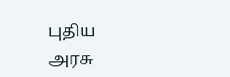புதிய அரசு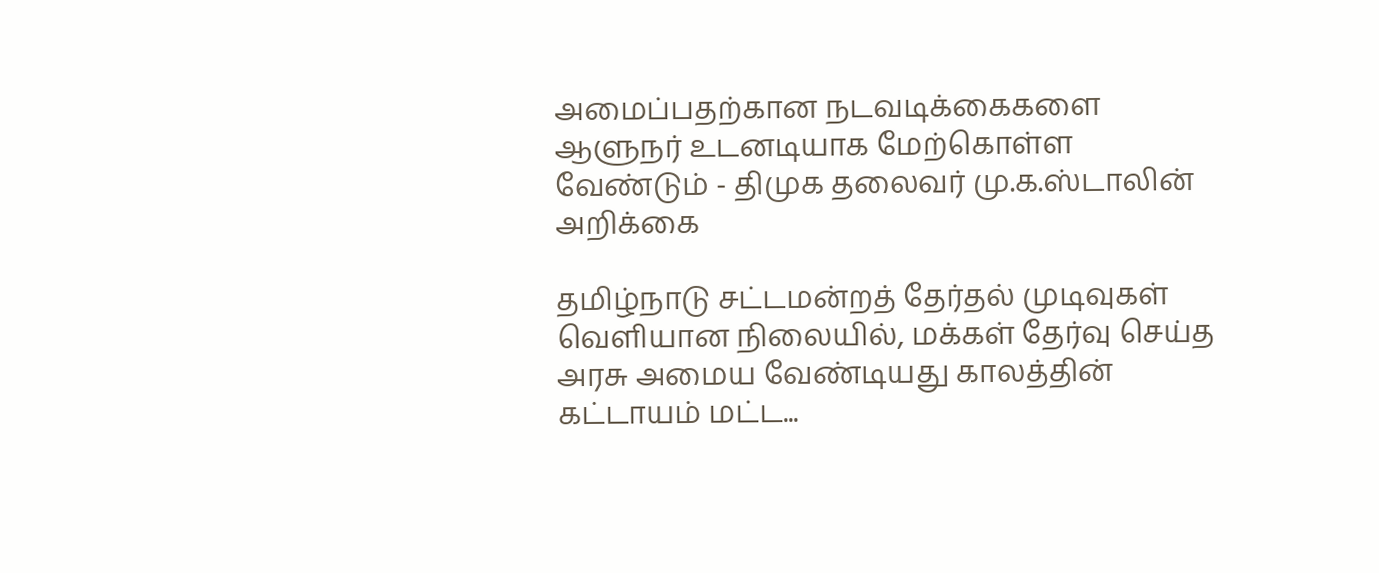அமைப்பதற்கான நடவடிக்கைகளை ஆளுநர் உடனடியாக மேற்கொள்ள வேண்டும் - திமுக தலைவர் மு.க.ஸ்டாலின் அறிக்கை

தமிழ்நாடு சட்டமன்றத் தேர்தல் முடிவுகள் வெளியான நிலையில், மக்கள் தேர்வு செய்த அரசு அமைய வேண்டியது காலத்தின் கட்டாயம் மட்ட...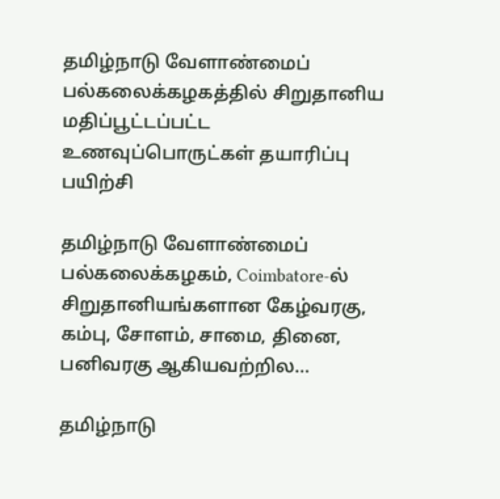தமிழ்நாடு வேளாண்மைப் பல்கலைக்கழகத்தில் சிறுதானிய மதிப்பூட்டப்பட்ட உணவுப்பொருட்கள் தயாரிப்பு பயிற்சி

தமிழ்நாடு வேளாண்மைப் பல்கலைக்கழகம், Coimbatore-ல் சிறுதானியங்களான கேழ்வரகு, கம்பு, சோளம், சாமை, தினை, பனிவரகு ஆகியவற்றில...

தமிழ்நாடு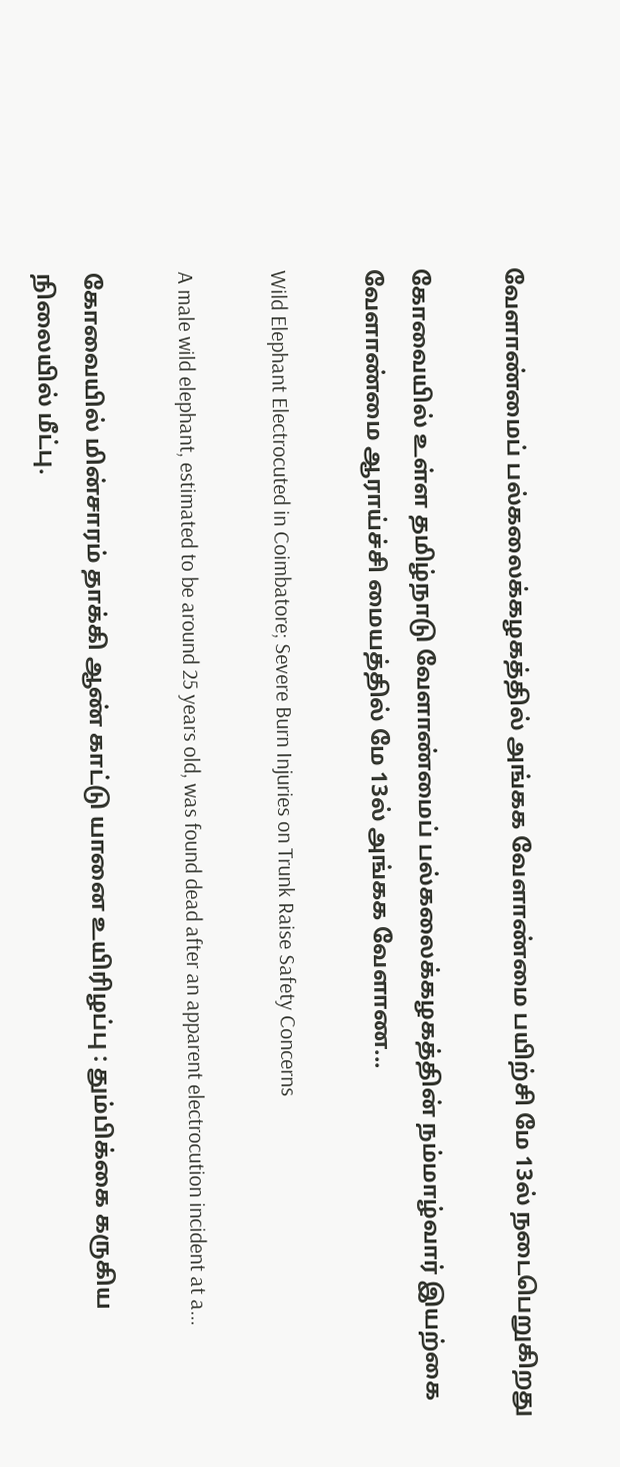வேளாண்மைப் பல்கலைக்கழகத்தில் அங்கக வேளாண்மை பயிற்சி மே 13ல் நடைபெறுகிறது

கோவையில் உள்ள தமிழ்நாடு வேளாண்மைப் பல்கலைக்கழகத்தின் நம்மாழ்வார் இயற்கை வேளாண்மை ஆராய்ச்சி மையத்தில் மே 13ல் அங்கக வேளாண...

Wild Elephant Electrocuted in Coimbatore; Severe Burn Injuries on Trunk Raise Safety Concerns

A male wild elephant, estimated to be around 25 years old, was found dead after an apparent electrocution incident at a...

கோவையில் மின்சாரம் தாக்கி ஆண் காட்டு யானை உயிரிழப்பு : தும்பிக்கை கருகிய நிலையில் மீட்பு.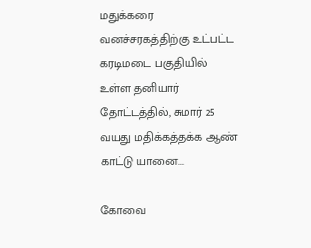மதுக்கரை வனச்சரகத்திற்கு உட்பட்ட கரடிமடை பகுதியில் உள்ள தனியார் தோட்டத்தில், சுமார் 25 வயது மதிக்கத்தக்க ஆண் காட்டு யானை...

கோவை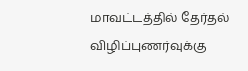மாவட்டத்தில் தேர்தல் விழிப்புணர்வுக்கு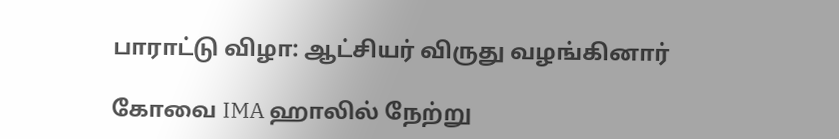பாராட்டு விழா: ஆட்சியர் விருது வழங்கினார்

கோவை IMA ஹாலில் நேற்று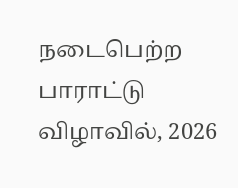நடைபெற்ற பாராட்டு விழாவில், 2026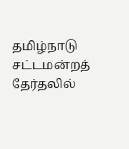தமிழ்நாடு சட்டமன்றத் தேர்தலில்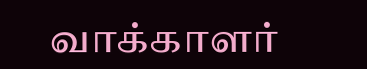வாக்காளர்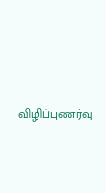விழிப்புணர்வு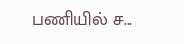பணியில் ச...